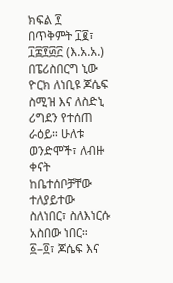ክፍል ፻
በጥቅምት ፲፪፣ ፲፰፻፴፫ (እ.አ.አ.) በፔሪስበርግ ኒው ዮርክ ለነቢዩ ጆሴፍ ስሚዝ እና ለስድኒ ሪግደን የተሰጠ ራዕይ። ሁለቱ ወንድሞች፣ ለብዙ ቀናት ከቤተሰቦቻቸው ተለያይተው ስለነበር፣ ስለእነርሱ አስበው ነበር።
፩–፬፣ ጆሴፍ እና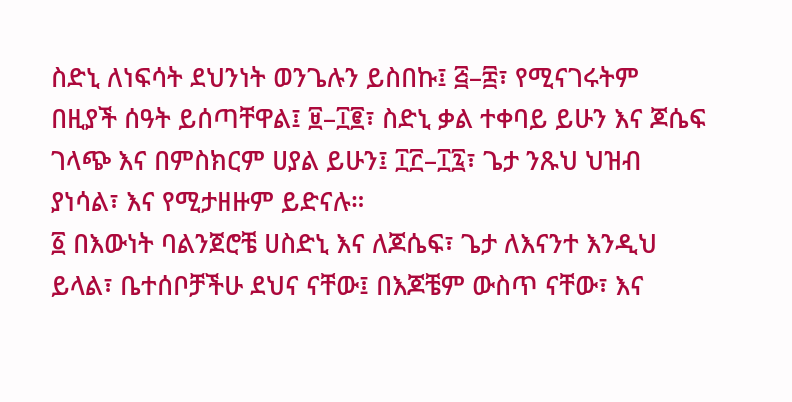ስድኒ ለነፍሳት ደህንነት ወንጌሉን ይስበኩ፤ ፭–፰፣ የሚናገሩትም በዚያች ሰዓት ይሰጣቸዋል፤ ፱–፲፪፣ ስድኒ ቃል ተቀባይ ይሁን እና ጆሴፍ ገላጭ እና በምስክርም ሀያል ይሁን፤ ፲፫–፲፯፣ ጌታ ንጹህ ህዝብ ያነሳል፣ እና የሚታዘዙም ይድናሉ።
፩ በእውነት ባልንጀሮቼ ሀስድኒ እና ለጆሴፍ፣ ጌታ ለእናንተ እንዲህ ይላል፣ ቤተሰቦቻችሁ ደህና ናቸው፤ በእጆቼም ውስጥ ናቸው፣ እና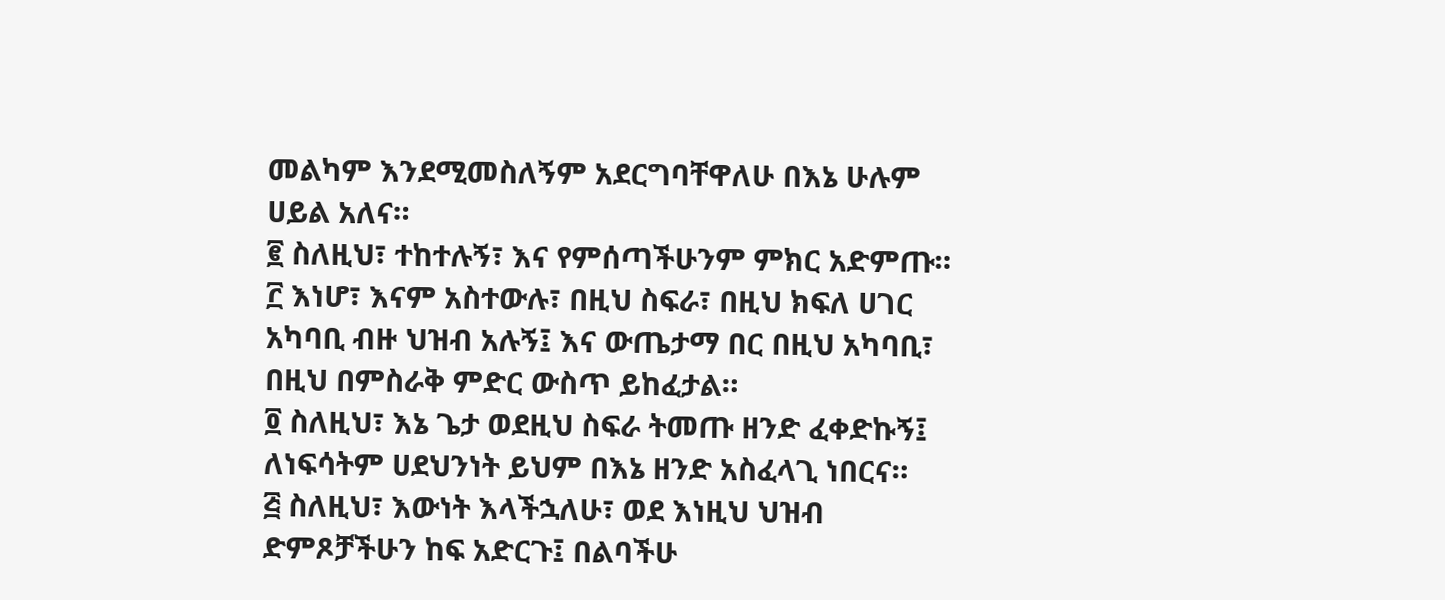መልካም እንደሚመስለኝም አደርግባቸዋለሁ በእኔ ሁሉም ሀይል አለና።
፪ ስለዚህ፣ ተከተሉኝ፣ እና የምሰጣችሁንም ምክር አድምጡ።
፫ እነሆ፣ እናም አስተውሉ፣ በዚህ ስፍራ፣ በዚህ ክፍለ ሀገር አካባቢ ብዙ ህዝብ አሉኝ፤ እና ውጤታማ በር በዚህ አካባቢ፣ በዚህ በምስራቅ ምድር ውስጥ ይከፈታል።
፬ ስለዚህ፣ እኔ ጌታ ወደዚህ ስፍራ ትመጡ ዘንድ ፈቀድኩኝ፤ ለነፍሳትም ሀደህንነት ይህም በእኔ ዘንድ አስፈላጊ ነበርና።
፭ ስለዚህ፣ እውነት እላችኋለሁ፣ ወደ እነዚህ ህዝብ ድምጾቻችሁን ከፍ አድርጉ፤ በልባችሁ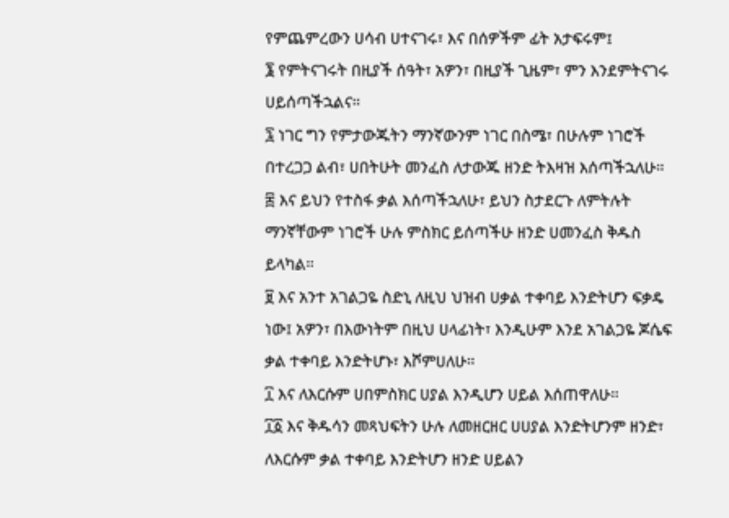የምጨምረውን ሀሳብ ሀተናገሩ፣ እና በሰዎችም ፊት አታፍሩም፤
፮ የምትናገሩት በዚያች ሰዓት፣ አዎን፣ በዚያች ጊዜም፣ ምን እንደምትናገሩ ሀይሰጣችኋልና።
፯ ነገር ግን የምታውጁትን ማንኛውንም ነገር በስሜ፣ በሁሉም ነገሮች በተረጋጋ ልብ፣ ሀበትሁት መንፈስ ለታውጁ ዘንድ ትእዛዝ እሰጣችኋለሁ።
፰ እና ይህን የተስፋ ቃል እሰጣችኋለሁ፣ ይህን ስታደርጉ ለምትሉት ማንኛቸውም ነገሮች ሁሉ ምስክር ይሰጣችሁ ዘንድ ሀመንፈስ ቅዱስ ይላካል።
፱ እና አንተ አገልጋዬ ስድኒ ለዚህ ህዝብ ሀቃል ተቀባይ እንድትሆን ፍቃዴ ነው፤ አዎን፣ በእውነትም በዚህ ሀላፊነት፣ እንዲሁም እንደ አገልጋዬ ጆሴፍ ቃል ተቀባይ እንድትሆኑ፣ እሾምሀለሁ።
፲ እና ለእርሱም ሀበምስክር ሀያል እንዲሆን ሀይል እሰጠዋለሁ።
፲፩ እና ቅዱሳን መጻህፍትን ሁሉ ለመዘርዘር ሀሀያል እንድትሆንም ዘንድ፣ ለእርሱም ቃል ተቀባይ እንድትሆን ዘንድ ሀይልን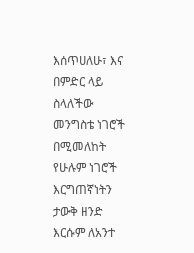እሰጥሀለሁ፣ እና በምድር ላይ ስላለችው መንግስቴ ነገሮች በሚመለከት የሁሉም ነገሮች እርግጠኛነትን ታውቅ ዘንድ እርሱም ለአንተ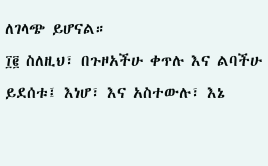ለገላጭ ይሆናል።
፲፪ ስለዚህ፣ በጉዞአችሁ ቀጥሉ እና ልባችሁ ይደሰቱ፤ እነሆ፣ እና አስተውሉ፣ እኔ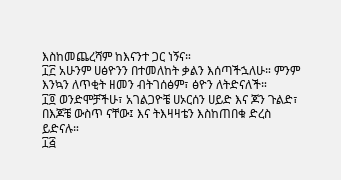እስከመጨረሻም ከእናንተ ጋር ነኝና።
፲፫ አሁንም ሀፅዮንን በተመለከት ቃልን እሰጣችኋለሁ። ምንም እንኳን ለጥቂት ዘመን ብትገሰፅም፣ ፅዮን ለትድናለች።
፲፬ ወንድሞቻችሁ፣ አገልጋዮቼ ሀኦርሰን ሀይድ እና ጆን ጉልድ፣ በእጆቼ ውስጥ ናቸው፤ እና ትእዛዛቴን እስከጠበቁ ድረስ ይድናሉ።
፲፭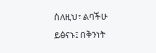ስለዚህ፣ ልባችሁ ይፅናኑ፤ በቅንነት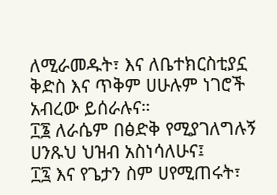ለሚራመዱት፣ እና ለቤተክርስቲያኗ ቅድስ እና ጥቅም ሀሁሉም ነገሮች አብረው ይሰራሉና።
፲፮ ለራሴም በፅድቅ የሚያገለግሉኝ ሀንጹህ ህዝብ አስነሳለሁና፤
፲፯ እና የጌታን ስም ሀየሚጠሩት፣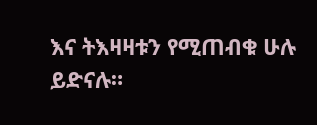እና ትእዛዛቱን የሚጠብቁ ሁሉ ይድናሉ።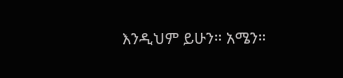እንዲህም ይሁን። አሜን።